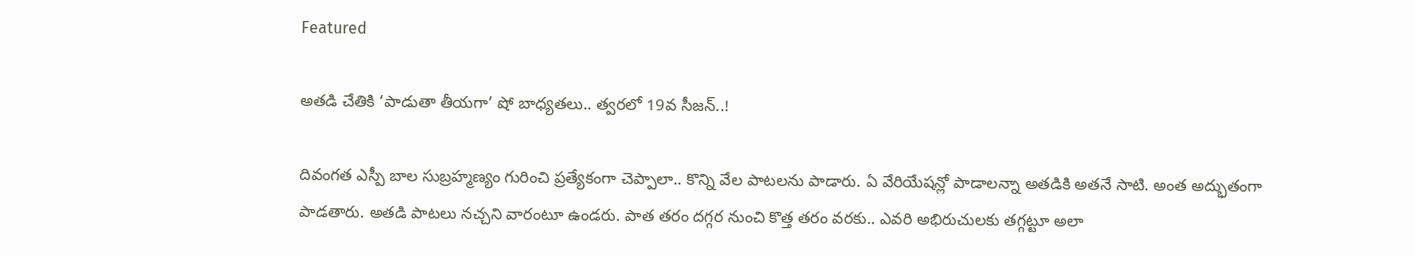Featured

అతడి చేతికి ‘పాడుతా తీయగా’ షో బాధ్యతలు.. త్వరలో 19వ సీజన్..!

దివంగత ఎస్పీ బాల సుబ్రహ్మణ్యం గురించి ప్రత్యేకంగా చెప్పాలా.. కొన్ని వేల పాటలను పాడారు. ఏ వేరియేషన్లో పాడాలన్నా అతడికి అతనే సాటి. అంత అద్భుతంగా పాడతారు. అతడి పాటలు నచ్చని వారంటూ ఉండరు. పాత తరం దగ్గర నుంచి కొత్త తరం వరకు.. ఎవరి అభిరుచులకు తగ్గట్టూ అలా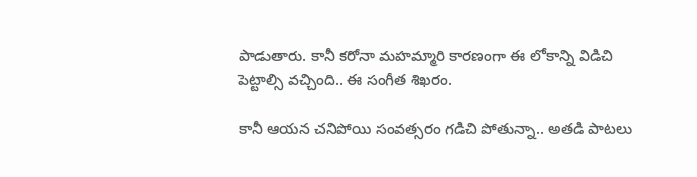పాడుతారు. కానీ కరోనా మహమ్మారి కారణంగా ఈ లోకాన్ని విడిచి పెట్టాల్సి వచ్చింది.. ఈ సంగీత శిఖరం.

కానీ ఆయన చనిపోయి సంవత్సరం గడిచి పోతున్నా.. అతడి పాటలు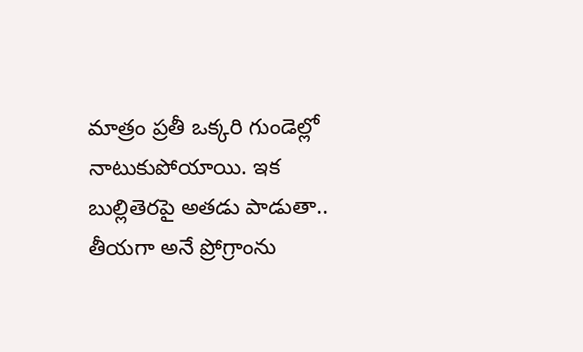మాత్రం ప్రతీ ఒక్కరి గుండెల్లో నాటుకుపోయాయి. ఇక బుల్లితెరపై అతడు పాడుతా.. తీయగా అనే ప్రోగ్రాంను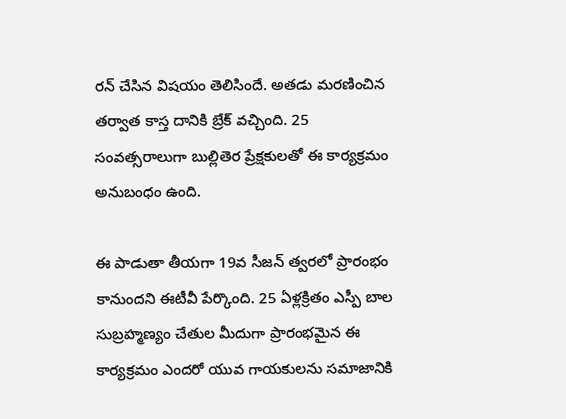రన్ చేసిన విషయం తెలిసిందే. అతడు మరణించిన తర్వాత కాస్త దానికి బ్రేక్ వచ్చింది. 25 సంవత్సరాలుగా బుల్లితెర ప్రేక్షకులతో ఈ కార్యక్రమం అనుబంధం ఉంది.

ఈ పాడుతా తీయగా 19వ సీజన్ త్వరలో ప్రారంభం కానుందని ఈటీవీ పేర్కొంది. 25 ఏళ్లక్రితం ఎస్పీ బాల సుబ్రహ్మణ్యం చేతుల మీదుగా ప్రారంభమైన ఈ కార్యక్రమం ఎందరో యువ గాయకులను సమాజానికి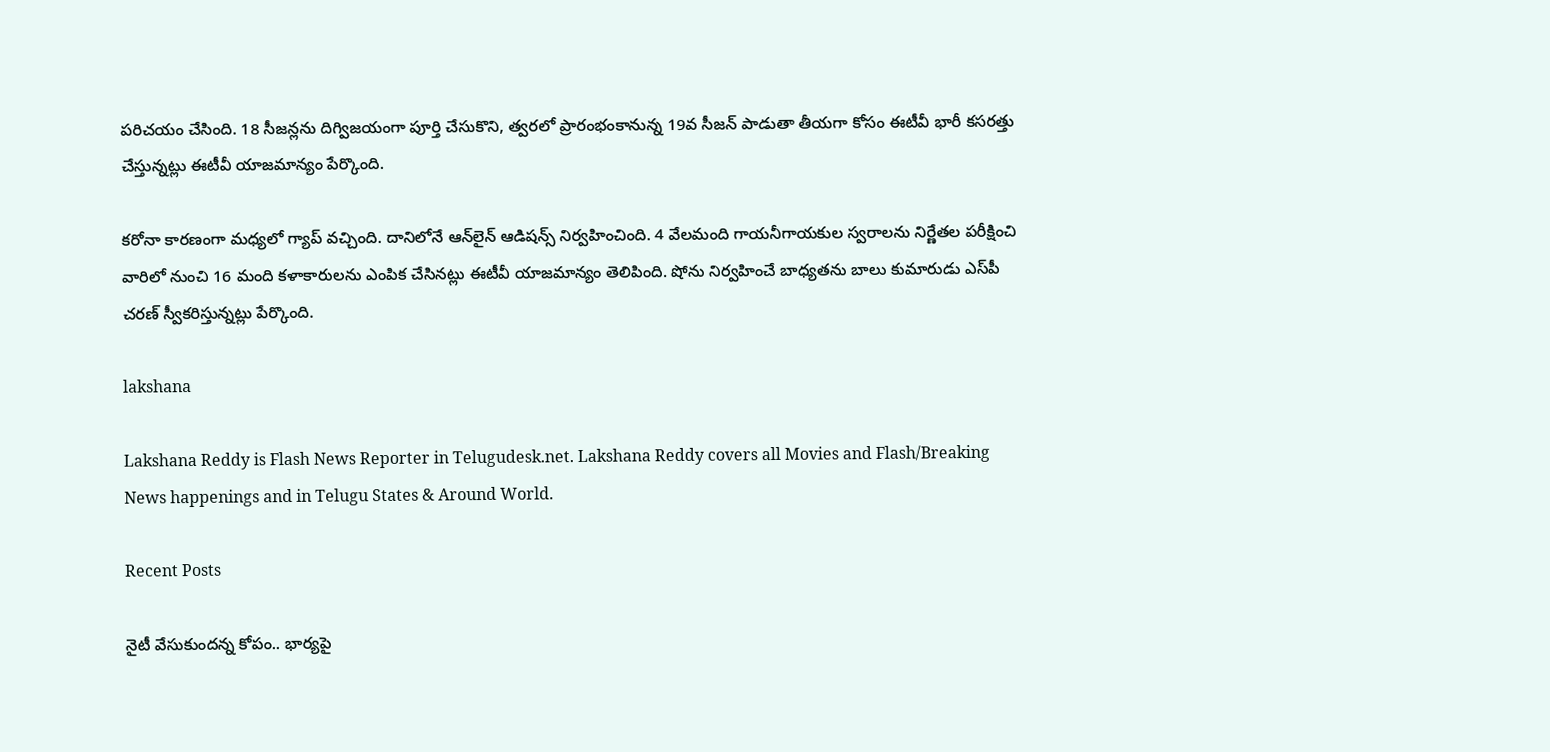పరిచయం చేసింది. 18 సీజన్లను దిగ్విజయంగా పూర్తి చేసుకొని, త్వరలో ప్రారంభంకానున్న 19వ సీజన్ పాడుతా తీయగా కోసం ఈటీవీ భారీ కసరత్తు చేస్తున్నట్లు ఈటీవీ యాజమాన్యం పేర్కొంది.

కరోనా కారణంగా మధ్యలో గ్యాప్ వచ్చింది. దానిలోనే ఆన్‌లైన్‌ ఆడిషన్స్ నిర్వహించింది. 4 వేలమంది గాయనీగాయకుల స్వరాలను నిర్ణేతల పరీక్షించి వారిలో నుంచి 16 మంది కళాకారులను ఎంపిక చేసినట్లు ఈటీవీ యాజమాన్యం తెలిపింది. షోను నిర్వహించే బాధ్యతను బాలు కుమారుడు ఎస్‌పీ చరణ్ స్వీకరిస్తున్నట్లు పేర్కొంది.

lakshana

Lakshana Reddy is Flash News Reporter in Telugudesk.net. Lakshana Reddy covers all Movies and Flash/Breaking News happenings and in Telugu States & Around World.

Recent Posts

నైటీ వేసుకుందన్న కోపం.. భార్యపై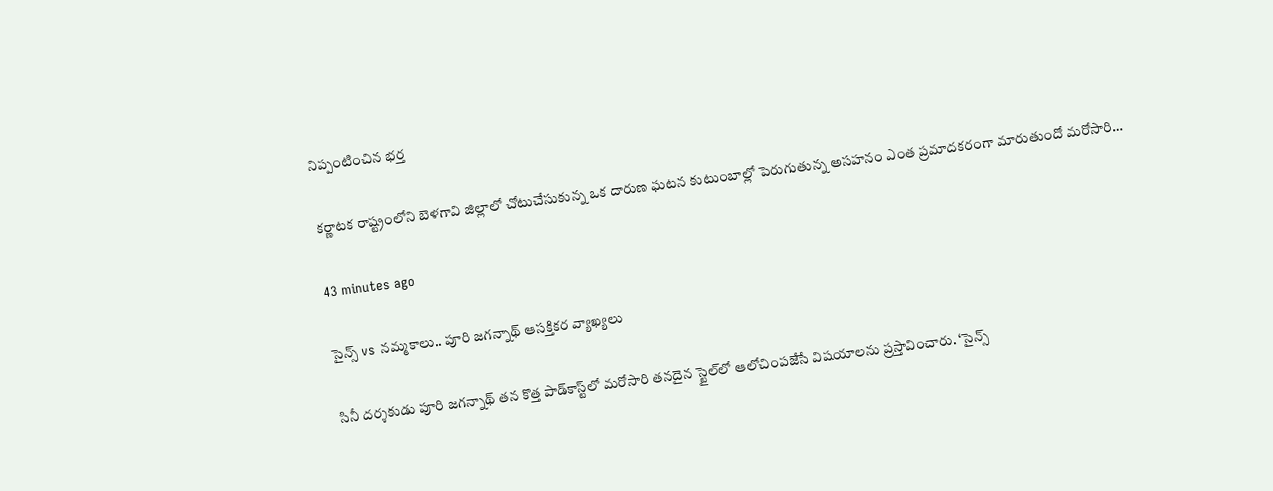నిప్పంటించిన భర్త

కర్ణాటక రాష్ట్రంలోని బెళగావి జిల్లాలో చోటుచేసుకున్న ఒక దారుణ ఘటన కుటుంబాల్లో పెరుగుతున్న అసహనం ఎంత ప్రమాదకరంగా మారుతుందో మరోసారి…

43 minutes ago

సైన్స్ vs నమ్మకాలు.. పూరి జగన్నాథ్ ఆసక్తికర వ్యాఖ్యలు

సినీ దర్శకుడు పూరి జగన్నాథ్ తన కొత్త పాడ్‌కాస్ట్‌లో మరోసారి తనదైన స్టైల్‌లో ఆలోచింపజేసే విషయాలను ప్రస్తావించారు. ‘సైన్స్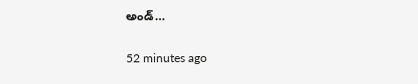అండ్…

52 minutes ago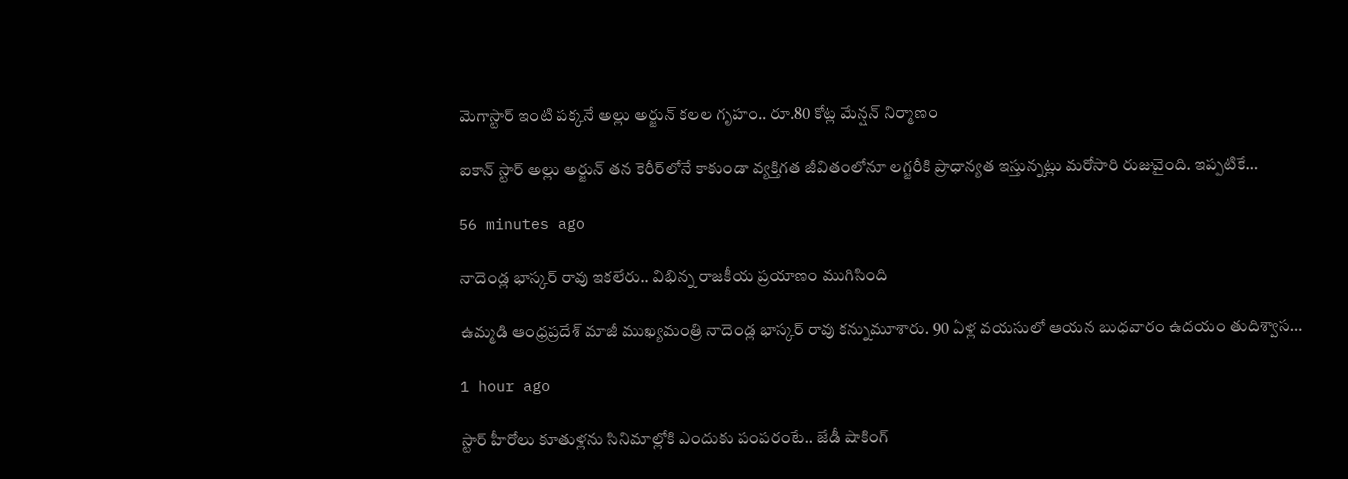మెగాస్టార్ ఇంటి పక్కనే అల్లు అర్జున్ కలల గృహం.. రూ.80 కోట్ల మేన్షన్ నిర్మాణం

ఐకాన్ స్టార్ అల్లు అర్జున్ తన కెరీర్‌లోనే కాకుండా వ్యక్తిగత జీవితంలోనూ లగ్జరీకి ప్రాధాన్యత ఇస్తున్నట్లు మరోసారి రుజువైంది. ఇప్పటికే…

56 minutes ago

నాదెండ్ల భాస్కర్ రావు ఇకలేరు.. విభిన్న రాజకీయ ప్రయాణం ముగిసింది

ఉమ్మడి ఆంధ్రప్రదేశ్ మాజీ ముఖ్యమంత్రి నాదెండ్ల భాస్కర్ రావు కన్నుమూశారు. 90 ఏళ్ల వయసులో ఆయన బుధవారం ఉదయం తుదిశ్వాస…

1 hour ago

స్టార్ హీరోలు కూతుళ్లను సినిమాల్లోకి ఎందుకు పంపరంటే.. జేడీ షాకింగ్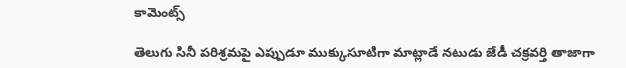కామెంట్స్

తెలుగు సినీ పరిశ్రమపై ఎప్పుడూ ముక్కుసూటిగా మాట్లాడే నటుడు జేడీ చక్రవర్తి తాజాగా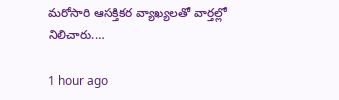మరోసారి ఆసక్తికర వ్యాఖ్యలతో వార్తల్లో నిలిచారు.…

1 hour ago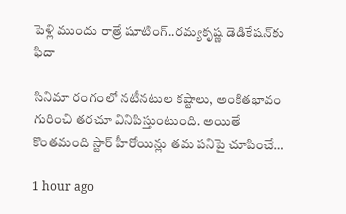పెళ్లి ముందు రాత్రే షూటింగ్..రమ్యకృష్ణ డెడికేషన్‌కు ఫిదా

సినిమా రంగంలో నటీనటుల కష్టాలు, అంకితభావం గురించి తరచూ వినిపిస్తుంటుంది. అయితే కొంతమంది స్టార్ హీరోయిన్లు తమ పనిపై చూపించే…

1 hour ago